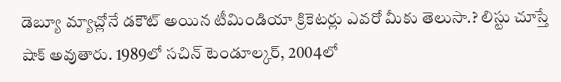డెబ్యూ మ్యాచ్లోనే డకౌట్ అయిన టీమిండియా క్రికెటర్లు ఎవరో మీకు తెలుసా.? లిస్టు చూస్తే షాక్ అవుతారు. 1989లో సచిన్ టెండూల్కర్, 2004లో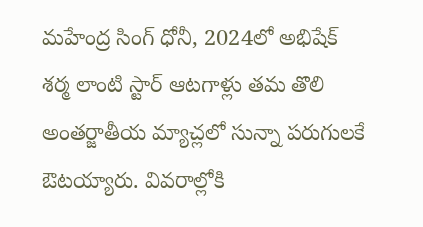మహేంద్ర సింగ్ ధోనీ, 2024లో అభిషేక్ శర్మ లాంటి స్టార్ ఆటగాళ్లు తమ తొలి అంతర్జాతీయ మ్యాచ్లలో సున్నా పరుగులకే ఔటయ్యారు. వివరాల్లోకి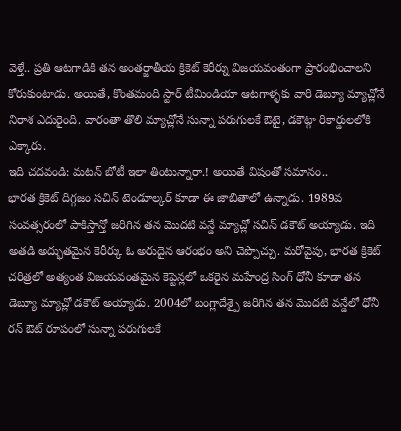వెళ్తే.. ప్రతి ఆటగాడికి తన అంతర్జాతీయ క్రికెట్ కెరీర్ను విజయవంతంగా ప్రారంభించాలని కోరుకుంటాడు. అయితే, కొంతమంది స్టార్ టీమిండియా ఆటగాళ్ళకు వారి డెబ్యూ మ్యాచ్లోనే నిరాశ ఎదురైంది. వారంతా తొలి మ్యాచ్లోనే సున్నా పరుగులకే ఔటై, డకౌట్గా రికార్డులలోకి ఎక్కారు.
ఇది చదవండి: మటన్ బోటీ ఇలా తింటున్నారా.! అయితే విషంతో సమానం..
భారత క్రికెట్ దిగ్గజం సచిన్ టెండూల్కర్ కూడా ఈ జాబితాలో ఉన్నాడు. 1989వ సంవత్సరంలో పాకిస్తాన్తో జరిగిన తన మొదటి వన్డే మ్యాచ్లో సచిన్ డకౌట్ అయ్యాడు. ఇది అతడి అద్భుతమైన కెరీర్కు ఓ అరుదైన ఆరంభం అని చెప్పొచ్చు. మరోవైపు, భారత క్రికెట్ చరిత్రలో అత్యంత విజయవంతమైన కెప్టెన్లలో ఒకరైన మహేంద్ర సింగ్ ధోనీ కూడా తన డెబ్యూ మ్యాచ్లో డకౌట్ అయ్యాడు. 2004లో బంగ్లాదేశ్పై జరిగిన తన మొదటి వన్డేలో ధోనీ రన్ ఔట్ రూపంలో సున్నా పరుగులకే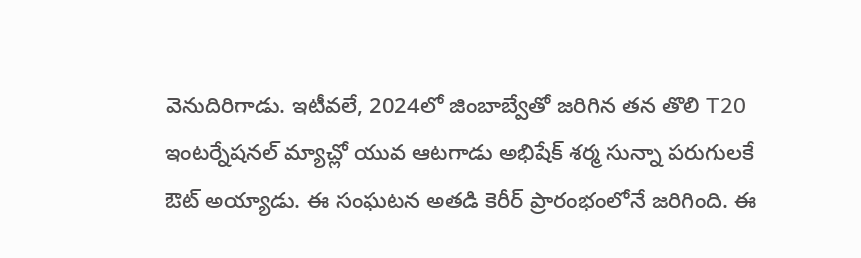వెనుదిరిగాడు. ఇటీవలే, 2024లో జింబాబ్వేతో జరిగిన తన తొలి T20 ఇంటర్నేషనల్ మ్యాచ్లో యువ ఆటగాడు అభిషేక్ శర్మ సున్నా పరుగులకే ఔట్ అయ్యాడు. ఈ సంఘటన అతడి కెరీర్ ప్రారంభంలోనే జరిగింది. ఈ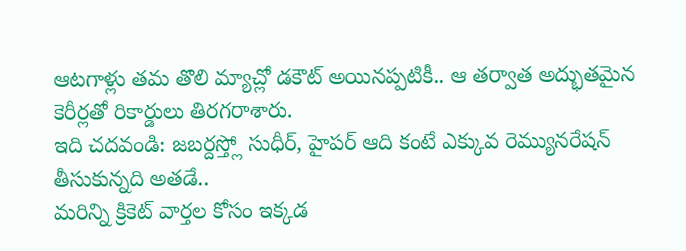ఆటగాళ్లు తమ తొలి మ్యాచ్లో డకౌట్ అయినప్పటికీ.. ఆ తర్వాత అద్భుతమైన కెరీర్లతో రికార్డులు తిరగరాశారు.
ఇది చదవండి: జబర్దస్త్లో సుధీర్, హైపర్ ఆది కంటే ఎక్కువ రెమ్యునరేషన్ తీసుకున్నది అతడే..
మరిన్ని క్రికెట్ వార్తల కోసం ఇక్కడ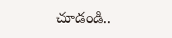చూడండి..